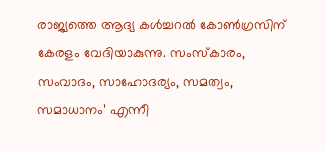രാജ്യത്തെ ആദ്യ കൾച്ചറൽ കോൺഗ്രസിന് കേരളം വേദിയാകുന്നു. സംസ്കാരം, സംവാദം, സാഹോദര്യം, സമത്വം, സമാധാനം’ എന്നീ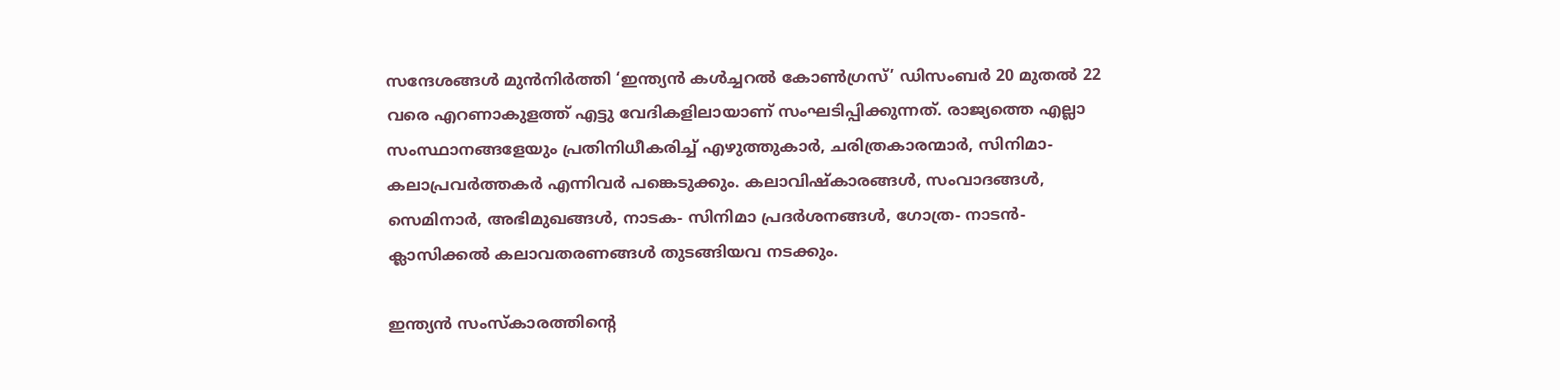സന്ദേശങ്ങൾ മുൻനിർത്തി ‘ഇന്ത്യൻ കൾച്ചറൽ കോൺഗ്രസ്’ ഡിസംബർ 20 മുതൽ 22 വരെ എറണാകുളത്ത് എട്ടു വേദികളിലായാണ് സംഘടിപ്പിക്കുന്നത്. രാജ്യത്തെ എല്ലാ സംസ്ഥാനങ്ങളേയും പ്രതിനിധീകരിച്ച് എഴുത്തുകാർ, ചരിത്രകാരന്മാർ, സിനിമാ- കലാപ്രവർത്തകർ എന്നിവർ പങ്കെടുക്കും. കലാവിഷ്കാരങ്ങൾ, സംവാദങ്ങൾ, സെമിനാർ, അഭിമുഖങ്ങൾ, നാടക- സിനിമാ പ്രദർശനങ്ങൾ, ഗോത്ര- നാടൻ- ക്ലാസിക്കൽ കലാവതരണങ്ങൾ തുടങ്ങിയവ നടക്കും.

ഇന്ത്യൻ സംസ്കാരത്തിന്റെ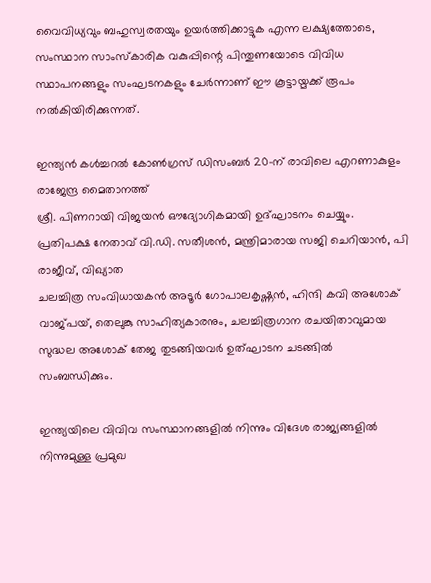വൈവിധ്യവും ബഹുസ്വരതയും ഉയർത്തിക്കാട്ടുക എന്ന ലക്ഷ്യത്തോടെ, സംസ്ഥാന സാംസ്കാരിക വകുപ്പിന്റെ പിന്തുണയോടെ വിവിധ സ്ഥാപനങ്ങളും സംഘടനകളും ചേർന്നാണ് ഈ കൂട്ടായ്മക്ക് രൂപം നൽകിയിരിക്കുന്നത്.

ഇന്ത്യൻ കൾച്ചറൽ കോൺഗ്രസ് ഡിസംബർ 20-ന് രാവിലെ എറണാകുളം രാജേന്ദ്ര മൈതാനത്ത്
ശ്രീ. പിണറായി വിജയൻ ഔദ്യോഗികമായി ഉദ്ഘാടനം ചെയ്യും. പ്രതിപക്ഷ നേതാവ് വി.ഡി. സതീശൻ, മന്ത്രിമാരായ സജി ചെറിയാൻ, പി രാജീവ്, വിഖ്യാത
ചലച്ചിത്ര സംവിധായകൻ അടൂർ ഗോപാലകൃഷ്ണൻ, ഹിന്ദി കവി അശോക് വാജ്പയ്, തെലുങ്കു സാഹിത്യകാരനും, ചലച്ചിത്രഗാന രചയിതാവുമായ സുദ്ധല അശോക് തേജ തുടങ്ങിയവർ ഉത്ഘാടന ചടങ്ങിൽ സംബന്ധിക്കും.

ഇന്ത്യയിലെ വിവിവ സംസ്ഥാനങ്ങളിൽ നിന്നും വിദേശ രാജ്യങ്ങളിൽ നിന്നുമുള്ള പ്രമുഖ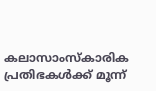കലാസാംസ്കാരിക പ്രതിഭകൾക്ക് മൂന്ന്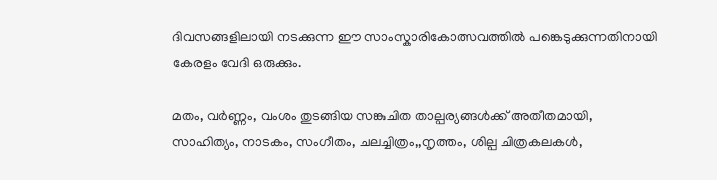ദിവസങ്ങളിലായി നടക്കുന്ന ഈ സാംസ്കാരികോത്സവത്തിൽ പങ്കെടുക്കുന്നതിനായി കേരളം വേദി ഒരുക്കും.

മതം, വർണ്ണം, വംശം തുടങ്ങിയ സങ്കുചിത താല്പര്യങ്ങൾക്ക് അതീതമായി, സാഹിത്യം, നാടകം, സംഗീതം, ചലച്ചിത്രം,,നൃത്തം, ശില്പ ചിത്രകലകൾ,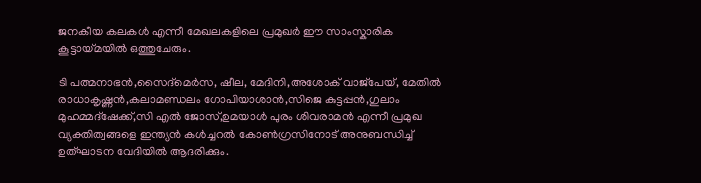ജനകീയ കലകൾ എന്നീ മേഖലകളിലെ പ്രമുഖർ ഈ സാംസ്കാരിക കൂട്ടായ്മയിൽ ഒത്തുചേരും.

ടി പത്മനാഭൻ,സൈദ്മെർസ, ഷീല, മേദിനി,അശോക് വാജ്പേയ്, മേതിൽ രാധാകൃഷ്ണൻ,കലാമണ്ഡലം ഗോപിയാശാൻ,സിജെ കുട്ടപ്പൻ,ഗുലാം മുഹമ്മദ്ഷേക്ക്,സി എൽ ജോസ്,ഉമയാൾ പുരം ശിവരാമൻ എന്നീ പ്രമുഖ വ്യക്തിത്വങ്ങളെ ഇന്ത്യൻ കൾച്ചറൽ കോൺഗ്രസിനോട് അനുബന്ധിച്ച് ഉത്ഘാടന വേദിയിൽ ആദരിക്കും.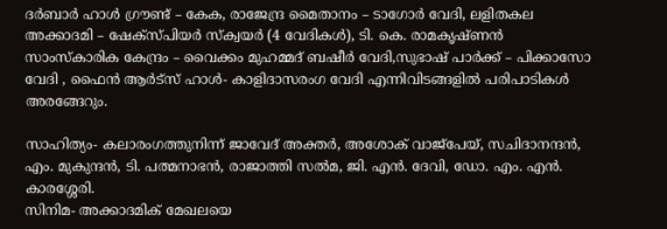ദർബാർ ഹാൾ ഗ്രൗണ്ട് – കേക, രാജേന്ദ്ര മൈതാനം – ടാഗോർ വേദി, ലളിതകല അക്കാദമി – ഷേക്‌സ്പിയർ സ്ക്വയർ (4 വേദികൾ), ടി. കെ. രാമകൃഷ്ണൻ സാംസ്കാരിക കേന്ദ്രം – വൈക്കം മുഹമ്മദ് ബഷീർ വേദി,സുഭാഷ് പാർക്ക് – പിക്കാസോ വേദി , ഫൈൻ ആർട്സ് ഹാൾ- കാളിദാസരംഗ വേദി എന്നിവിടങ്ങളിൽ പരിപാടികൾ അരങ്ങേറും.

സാഹിത്യം- കലാരംഗത്തുനിന്ന് ജാവേദ് അക്തർ, അശോക് വാജ്പേയ്, സചിദാനന്ദൻ, എം. മുകുന്ദൻ, ടി. പത്മനാഭൻ, രാജാത്തി സൽമ, ജി. എൻ. ദേവി, ഡോ. എം. എൻ. കാരശ്ശേരി.
സിനിമ- അക്കാദമിക് മേഖലയെ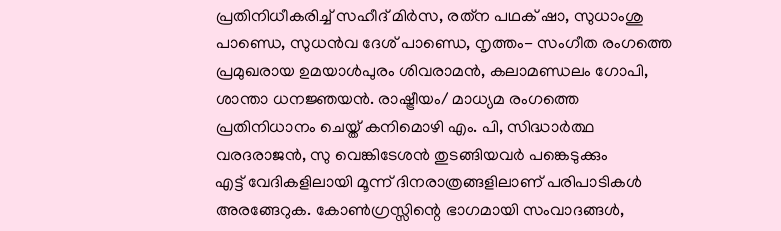പ്രതിനിധീകരിച്ച് സഹീദ് മിർസ, രത്‌ന പഥക് ഷാ, സുധാംശു പാണ്ഡെ, സുധൻവ ദേശ് പാണ്ഡെ, നൃത്തം- സംഗീത രംഗത്തെ പ്രമുഖരായ ഉമയാൾപുരം ശിവരാമൻ, കലാമണ്ഡലം ഗോപി, ശാന്താ ധനജ്ഞയൻ. രാഷ്ട്രീയം/ മാധ്യമ രംഗത്തെ പ്രതിനിധാനം ചെയ്ത് കനിമൊഴി എം. പി, സിദ്ധാർത്ഥ വരദരാജൻ, സു വെങ്കിടേശൻ തുടങ്ങിയവർ പങ്കെടുക്കും
എട്ട് വേദികളിലായി മൂന്ന് ദിനരാത്രങ്ങളിലാണ് പരിപാടികൾ അരങ്ങേറുക. കോൺഗ്രസ്സിന്റെ ഭാഗമായി സംവാദങ്ങൾ,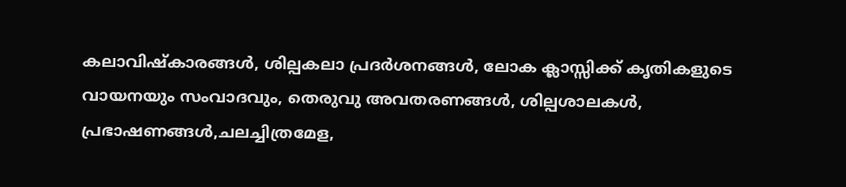കലാവിഷ്കാരങ്ങൾ, ശില്പകലാ പ്രദർശനങ്ങൾ, ലോക ക്ലാസ്സിക്ക് കൃതികളുടെ വായനയും സംവാദവും, തെരുവു അവതരണങ്ങൾ, ശില്പശാലകൾ, പ്രഭാഷണങ്ങൾ,ചലച്ചിത്രമേള,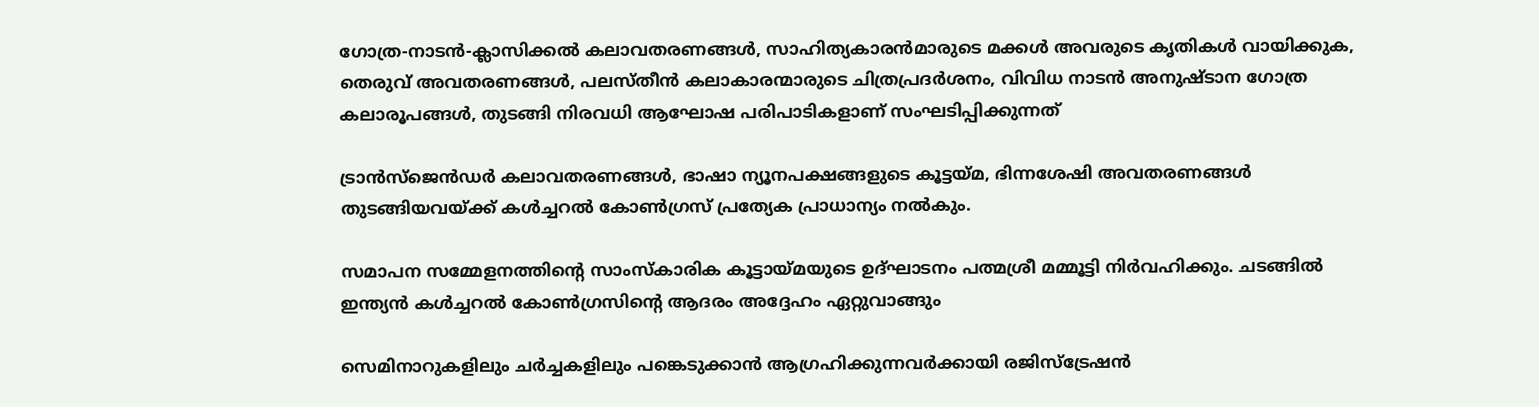ഗോത്ര-നാടൻ-ക്ലാസിക്കൽ കലാവതരണങ്ങൾ, സാഹിത്യകാരൻമാരുടെ മക്കൾ അവരുടെ കൃതികൾ വായിക്കുക, തെരുവ് അവതരണങ്ങൾ, പലസ്തീൻ കലാകാരന്മാരുടെ ചിത്രപ്രദർശനം, വിവിധ നാടൻ അനുഷ്ടാന ഗോത്ര കലാരൂപങ്ങൾ, തുടങ്ങി നിരവധി ആഘോഷ പരിപാടികളാണ് സംഘടിപ്പിക്കുന്നത്

ട്രാൻസ്ജെൻഡർ കലാവതരണങ്ങൾ, ഭാഷാ ന്യൂനപക്ഷങ്ങളുടെ കൂട്ടയ്മ, ഭിന്നശേഷി അവതരണങ്ങൾ തുടങ്ങിയവയ്ക്ക് കൾച്ചറൽ കോൺഗ്രസ് പ്രത്യേക പ്രാധാന്യം നൽകും.

സമാപന സമ്മേളനത്തിന്റെ സാംസ്കാരിക കൂട്ടായ്മയുടെ ഉദ്ഘാടനം പത്മശ്രീ മമ്മൂട്ടി നിർവഹിക്കും. ചടങ്ങിൽ ഇന്ത്യൻ കൾച്ചറൽ കോൺഗ്രസിന്റെ ആദരം അദ്ദേഹം ഏറ്റുവാങ്ങും

സെമിനാറുകളിലും ചർച്ചകളിലും പങ്കെടുക്കാൻ ആഗ്രഹിക്കുന്നവർക്കായി രജിസ്ട്രേഷൻ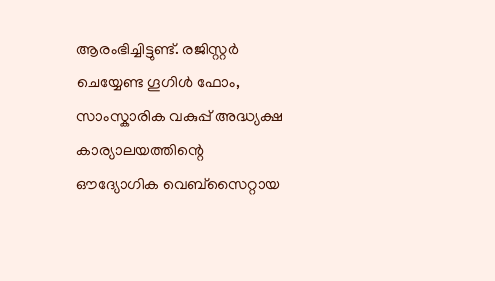ആരംഭിച്ചിട്ടുണ്ട്. രജിസ്റ്റർ ചെയ്യേണ്ട ഗൂഗിൾ ഫോം, സാംസ്കാരിക വകുപ്പ് അദ്ധ്യക്ഷ കാര്യാലയത്തിന്റെ ഔദ്യോഗിക വെബ്സൈറ്റായ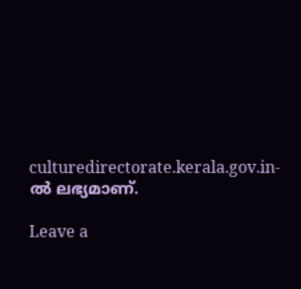culturedirectorate.kerala.gov.in-ൽ ലഭ്യമാണ്.

Leave a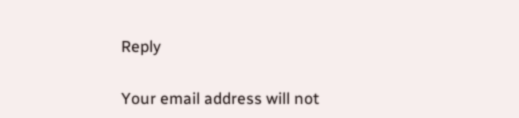Reply

Your email address will not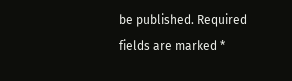be published. Required fields are marked *